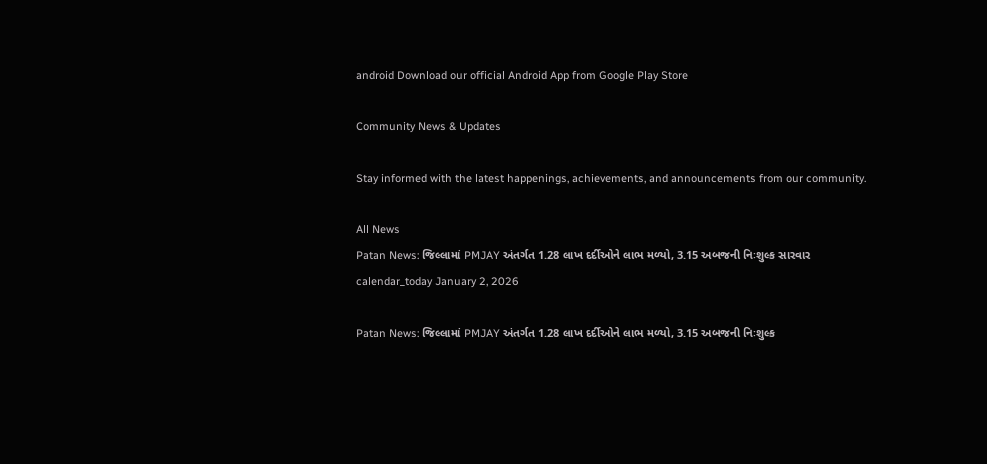android Download our official Android App from Google Play Store

Community News & Updates

Stay informed with the latest happenings, achievements, and announcements from our community.

All News
Patan News: જિલ્લામાં PMJAY અંતર્ગત 1.28 લાખ દર્દીઓને લાભ મળ્યો, 3.15 અબજની નિઃશુલ્ક સારવાર
calendar_today January 2, 2026

Patan News: જિલ્લામાં PMJAY અંતર્ગત 1.28 લાખ દર્દીઓને લાભ મળ્યો, 3.15 અબજની નિઃશુલ્ક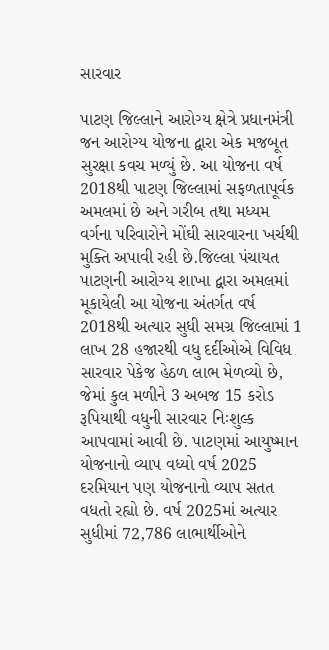સારવાર

પાટણ જિલ્લાને આરોગ્ય ક્ષેત્રે પ્રધાનમંત્રી જન આરોગ્ય યોજના દ્વારા એક મજબૂત સુરક્ષા કવચ મળ્યું છે. આ યોજના વર્ષ 2018થી પાટણ જિલ્લામાં સફળતાપૂર્વક અમલમાં છે અને ગરીબ તથા મધ્યમ વર્ગના પરિવારોને મોંઘી સારવારના ખર્ચથી મુક્તિ અપાવી રહી છે.જિલ્લા પંચાયત પાટણની આરોગ્ય શાખા દ્વારા અમલમાં મૂકાયેલી આ યોજના અંતર્ગત વર્ષ 2018થી અત્યાર સુધી સમગ્ર જિલ્લામાં 1 લાખ 28 હજારથી વધુ દર્દીઓએ વિવિધ સારવાર પેકેજ હેઠળ લાભ મેળવ્યો છે, જેમાં કુલ મળીને 3 અબજ 15 કરોડ રૂપિયાથી વધુની સારવાર નિઃશુલ્ક આપવામાં આવી છે. પાટણમાં આયુષ્માન યોજનાનો વ્યાપ વધ્યો વર્ષ 2025 દરમિયાન પણ યોજનાનો વ્યાપ સતત વધતો રહ્યો છે. વર્ષ 2025માં અત્યાર સુધીમાં 72,786 લાભાર્થીઓને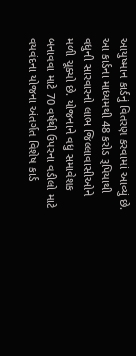આયુષ્માન કાર્ડનું વિતરણ કરવામાં આવ્યું છે. આ કાર્ડના માધ્યમથી 48 કરોડ રૂપિયાથી વધુની સારવારનો લાભ જિલ્લાવાસીઓને મળી ચૂક્યો છે. યોજનાને વધુ સમાવેશક બનાવવા માટે 70 વર્ષથી ઉપરના વડીલો માટે વયવંદના યોજના અંતર્ગત વિશેષ કાર્ડ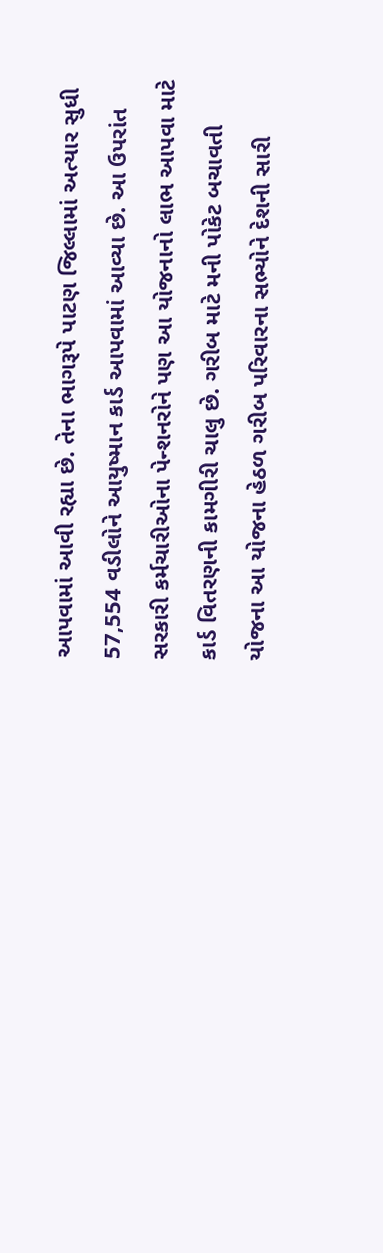આપવામાં આવી રહ્યા છે. તેના ભાગરૂપે પાટણ જિલ્લામાં અત્યાર સુધી 57,554 વડીલોને આયુષ્માન કાર્ડ આપવામાં આવ્યા છે. આ ઉપરાંત સરકારી કર્મચારીઓના પેન્શનરોને પણ આ યોજનાનો લાભ આપવા માટે કાર્ડ વિતરણની કામગીરી ચાલુ છે. ગરીબ માટે મની પોકેટ બચાવતી યોજના આ યોજના હેઠળ ગરીબ પરિવારના સભ્યોને દેશની સારી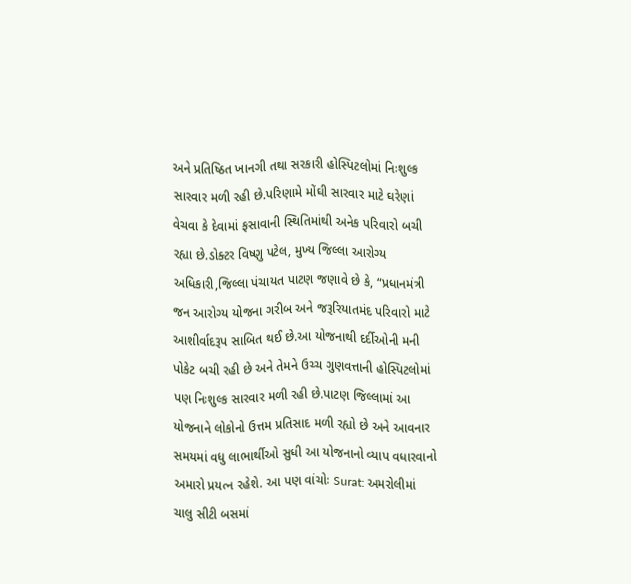અને પ્રતિષ્ઠિત ખાનગી તથા સરકારી હોસ્પિટલોમાં નિઃશુલ્ક સારવાર મળી રહી છે.પરિણામે મોંઘી સારવાર માટે ઘરેણાં વેચવા કે દેવામાં ફસાવાની સ્થિતિમાંથી અનેક પરિવારો બચી રહ્યા છે.ડોક્ટર વિષ્ણુ પટેલ, મુખ્ય જિલ્લા આરોગ્ય અધિકારી,જિલ્લા પંચાયત પાટણ જણાવે છે કે, “પ્રધાનમંત્રી જન આરોગ્ય યોજના ગરીબ અને જરૂરિયાતમંદ પરિવારો માટે આશીર્વાદરૂપ સાબિત થઈ છે.આ યોજનાથી દર્દીઓની મની પોકેટ બચી રહી છે અને તેમને ઉચ્ચ ગુણવત્તાની હોસ્પિટલોમાં પણ નિઃશુલ્ક સારવાર મળી રહી છે.પાટણ જિલ્લામાં આ યોજનાને લોકોનો ઉત્તમ પ્રતિસાદ મળી રહ્યો છે અને આવનાર સમયમાં વધુ લાભાર્થીઓ સુધી આ યોજનાનો વ્યાપ વધારવાનો અમારો પ્રયત્ન રહેશે. આ પણ વાંચોઃ Surat: અમરોલીમાં ચાલુ સીટી બસમાં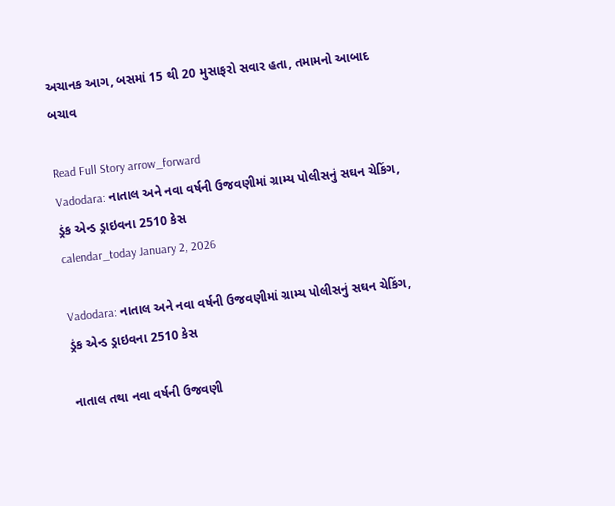અચાનક આગ, બસમાં 15 થી 20 મુસાફરો સવાર હતા, તમામનો આબાદ બચાવ

Read Full Story arrow_forward
Vadodara: નાતાલ અને નવા વર્ષની ઉજવણીમાં ગ્રામ્ય પોલીસનું સઘન ચેકિંગ, ડ્રંક એન્ડ ડ્રાઇવના 2510 કેસ
calendar_today January 2, 2026

Vadodara: નાતાલ અને નવા વર્ષની ઉજવણીમાં ગ્રામ્ય પોલીસનું સઘન ચેકિંગ, ડ્રંક એન્ડ ડ્રાઇવના 2510 કેસ

નાતાલ તથા નવા વર્ષની ઉજવણી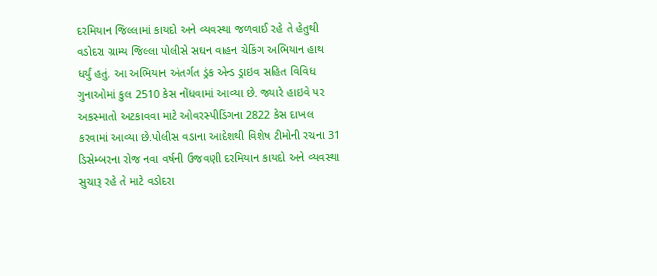દરમિયાન જિલ્લામાં કાયદો અને વ્યવસ્થા જળવાઈ રહે તે હેતુથી વડોદરા ગ્રામ્ય જિલ્લા પોલીસે સઘન વાહન ચેકિંગ અભિયાન હાથ ધર્યું હતું. આ અભિયાન અંતર્ગત ડ્રંક એન્ડ ડ્રાઇવ સહિત વિવિધ ગુનાઓમાં કુલ 2510 કેસ નોંધવામાં આવ્યા છે. જ્યારે હાઇવે પર અકસ્માતો અટકાવવા માટે ઓવરસ્પીડિંગના 2822 કેસ દાખલ કરવામાં આવ્યા છે.પોલીસ વડાના આદેશથી વિશેષ ટીમોની રચના 31 ડિસેમ્બરના રોજ નવા વર્ષની ઉજવણી દરમિયાન કાયદો અને વ્યવસ્થા સુચારૂ રહે તે માટે વડોદરા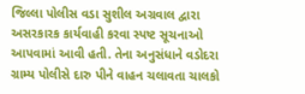જિલ્લા પોલીસ વડા સુશીલ અગ્રવાલ દ્વારા અસરકારક કાર્યવાહી કરવા સ્પષ્ટ સૂચનાઓ આપવામાં આવી હતી. તેના અનુસંધાને વડોદરા ગ્રામ્ય પોલીસે દારુ પીને વાહન ચલાવતા ચાલકો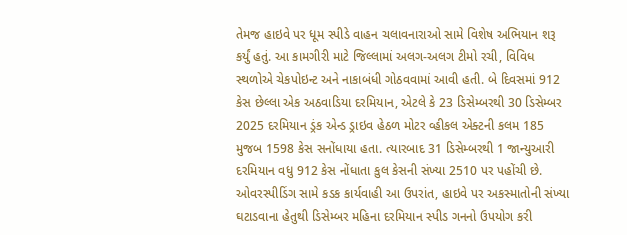તેમજ હાઇવે પર ધૂમ સ્પીડે વાહન ચલાવનારાઓ સામે વિશેષ અભિયાન શરૂ કર્યું હતું. આ કામગીરી માટે જિલ્લામાં અલગ-અલગ ટીમો રચી, વિવિધ સ્થળોએ ચેકપોઇન્ટ અને નાકાબંધી ગોઠવવામાં આવી હતી. બે દિવસમાં 912 કેસ છેલ્લા એક અઠવાડિયા દરમિયાન, એટલે કે 23 ડિસેમ્બરથી 30 ડિસેમ્બર 2025 દરમિયાન ડ્રંક એન્ડ ડ્રાઇવ હેઠળ મોટર વ્હીકલ એક્ટની કલમ 185 મુજબ 1598 કેસ સનોંધાયા હતા. ત્યારબાદ 31 ડિસેમ્બરથી 1 જાન્યુઆરી દરમિયાન વધુ 912 કેસ નોંધાતા કુલ કેસની સંખ્યા 2510 પર પહોંચી છે. ઓવરસ્પીડિંગ સામે કડક કાર્યવાહી આ ઉપરાંત, હાઇવે પર અકસ્માતોની સંખ્યા ઘટાડવાના હેતુથી ડિસેમ્બર મહિના દરમિયાન સ્પીડ ગનનો ઉપયોગ કરી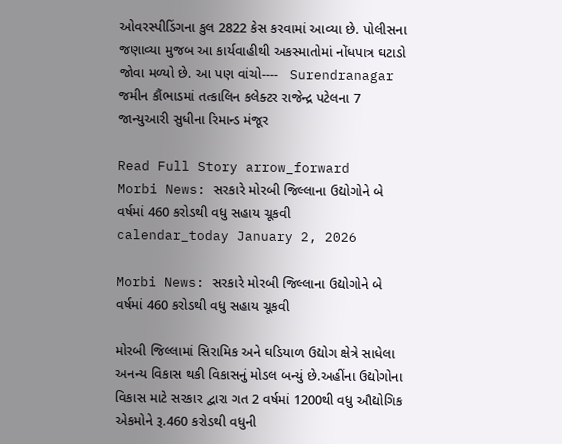ઓવરસ્પીડિંગના કુલ 2822 કેસ કરવામાં આવ્યા છે. પોલીસના જણાવ્યા મુજબ આ કાર્યવાહીથી અકસ્માતોમાં નોંધપાત્ર ઘટાડો જોવા મળ્યો છે. આ પણ વાંચો----   Surendranagar જમીન કૌંભાડમાં તત્કાલિન કલેક્ટર રાજેન્દ્ર પટેલના 7 જાન્યુઆરી સુધીના રિમાન્ડ મંજૂર

Read Full Story arrow_forward
Morbi News: સરકારે મોરબી જિલ્લાના ઉદ્યોગોને બે વર્ષમાં 460 કરોડથી વધુ સહાય ચૂકવી
calendar_today January 2, 2026

Morbi News: સરકારે મોરબી જિલ્લાના ઉદ્યોગોને બે વર્ષમાં 460 કરોડથી વધુ સહાય ચૂકવી

મોરબી જિલ્લામાં સિરામિક અને ઘડિયાળ ઉદ્યોગ ક્ષેત્રે સાધેલા અનન્ય વિકાસ થકી વિકાસનું મોડલ બન્યું છે.અહીંના ઉદ્યોગોના વિકાસ માટે સરકાર દ્વારા ગત 2 વર્ષમાં 1200થી વધુ ઔદ્યોગિક એકમોને રૂ.460 કરોડથી વધુની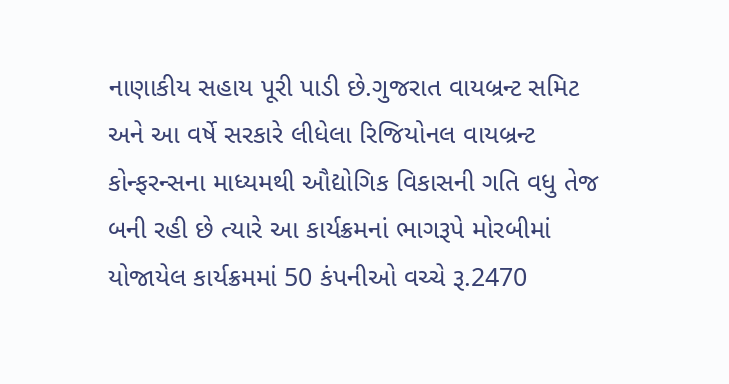નાણાકીય સહાય પૂરી પાડી છે.ગુજરાત વાયબ્રન્ટ સમિટ અને આ વર્ષે સરકારે લીધેલા રિજિયોનલ વાયબ્રન્ટ કોન્ફરન્સના માધ્યમથી ઔદ્યોગિક વિકાસની ગતિ વધુ તેજ બની રહી છે ત્યારે આ કાર્યક્રમનાં ભાગરૂપે મોરબીમાં યોજાયેલ કાર્યક્રમમાં 50 કંપનીઓ વચ્ચે રૂ.2470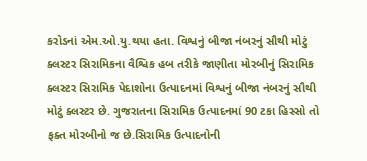કરોડનાં એમ.ઓ.યુ.થયા હતા. વિશ્વનું બીજા નંબરનું સૌથી મોટું ક્લસ્ટર સિરામિકના વૈશ્વિક હબ તરીકે જાણીતા મોરબીનું સિરામિક ક્લસ્ટર સિરામિક પેદાશોના ઉત્પાદનમાં વિશ્વનું બીજા નંબરનું સૌથી મોટું ક્લસ્ટર છે. ગુજરાતના સિરામિક ઉત્પાદનમાં 90 ટકા હિસ્સો તો ફક્ત મોરબીનો જ છે.સિરામિક ઉત્પાદનોની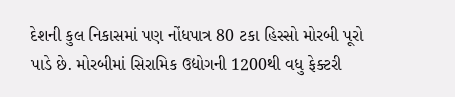દેશની કુલ નિકાસમાં પણ નોંધપાત્ર 80 ટકા હિસ્સો મોરબી પૂરો પાડે છે. મોરબીમાં સિરામિક ઉદ્યોગની 1200થી વધુ ફેક્ટરી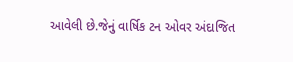આવેલી છે.જેનું વાર્ષિક ટન ઓવર અંદાજિત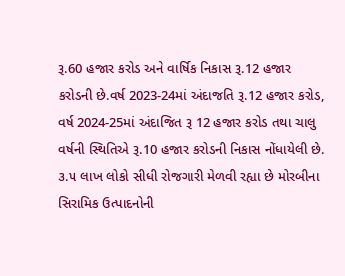રૂ.60 હજાર કરોડ અને વાર્ષિક નિકાસ રૂ.12 હજાર કરોડની છે.વર્ષ 2023-24માં અંદાજતિ રૂ.12 હજાર કરોડ, વર્ષ 2024-25માં અંદાજિત રૂ 12 હજાર કરોડ તથા ચાલુ વર્ષની સ્થિતિએ રૂ.10 હજાર કરોડની નિકાસ નોંધાયેલી છે. ૩.૫ લાખ લોકો સીધી રોજગારી મેળવી રહ્યા છે મોરબીના સિરામિક ઉત્પાદનોની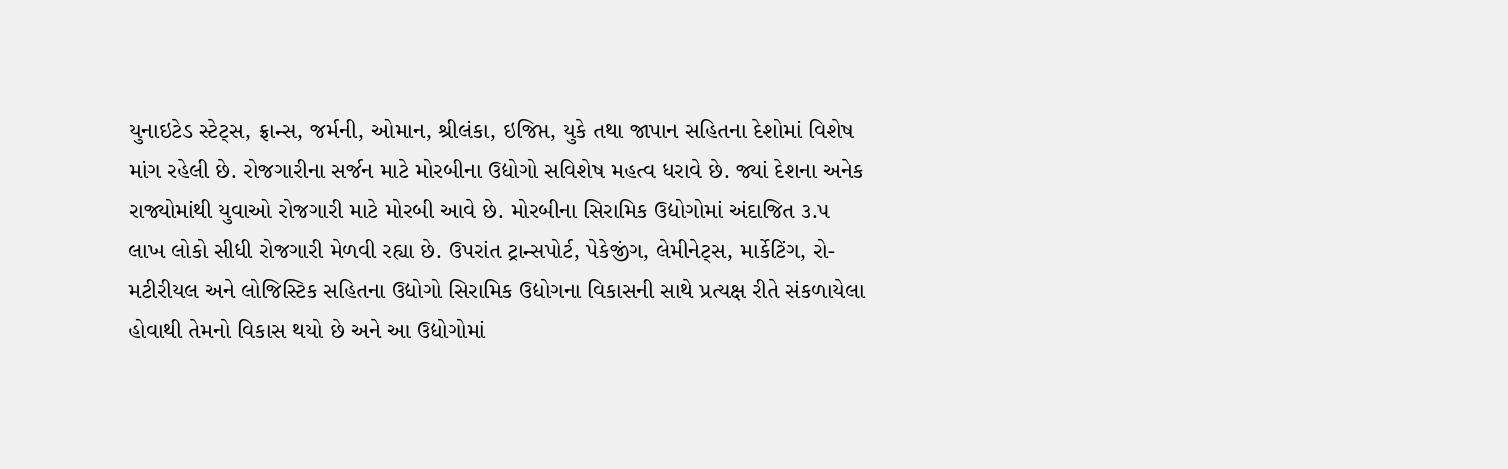યુનાઇટેડ સ્ટેટ્સ, ફ્રાન્સ, જર્મની, ઓમાન, શ્રીલંકા, ઇજિપ્ત, યુકે તથા જાપાન સહિતના દેશોમાં વિશેષ માંગ રહેલી છે. રોજગારીના સર્જન માટે મોરબીના ઉદ્યોગો સવિશેષ મહત્વ ધરાવે છે. જ્યાં દેશના અનેક રાજ્યોમાંથી યુવાઓ રોજગારી માટે મોરબી આવે છે. મોરબીના સિરામિક ઉદ્યોગોમાં અંદાજિત ૩.૫ લાખ લોકો સીધી રોજગારી મેળવી રહ્યા છે. ઉપરાંત ટ્રાન્સપોર્ટ, પેકેજીંગ, લેમીનેટ્સ, માર્કેટિંગ, રો-મટીરીયલ અને લોજિસ્ટિક સહિતના ઉદ્યોગો સિરામિક ઉદ્યોગના વિકાસની સાથે પ્રત્યક્ષ રીતે સંકળાયેલા હોવાથી તેમનો વિકાસ થયો છે અને આ ઉદ્યોગોમાં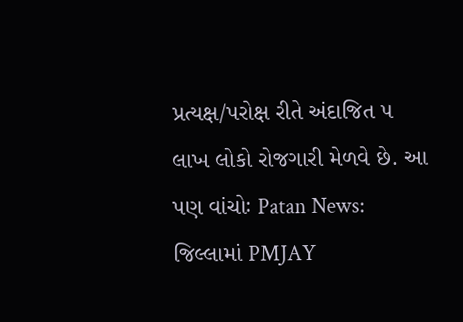પ્રત્યક્ષ/પરોક્ષ રીતે અંદાજિત ૫ લાખ લોકો રોજગારી મેળવે છે. આ પણ વાંચોઃ Patan News: જિલ્લામાં PMJAY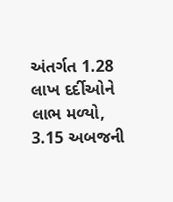અંતર્ગત 1.28 લાખ દર્દીઓને લાભ મળ્યો, 3.15 અબજની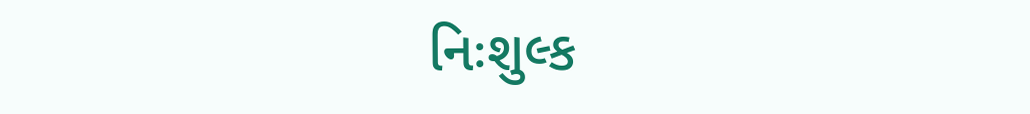નિઃશુલ્ક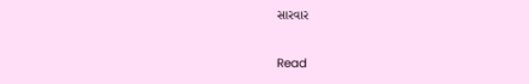સારવાર

Read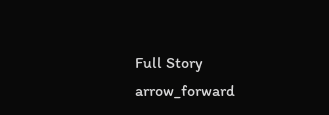Full Story arrow_forward